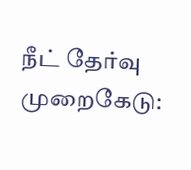நீட் தேர்வு முறைகேடு: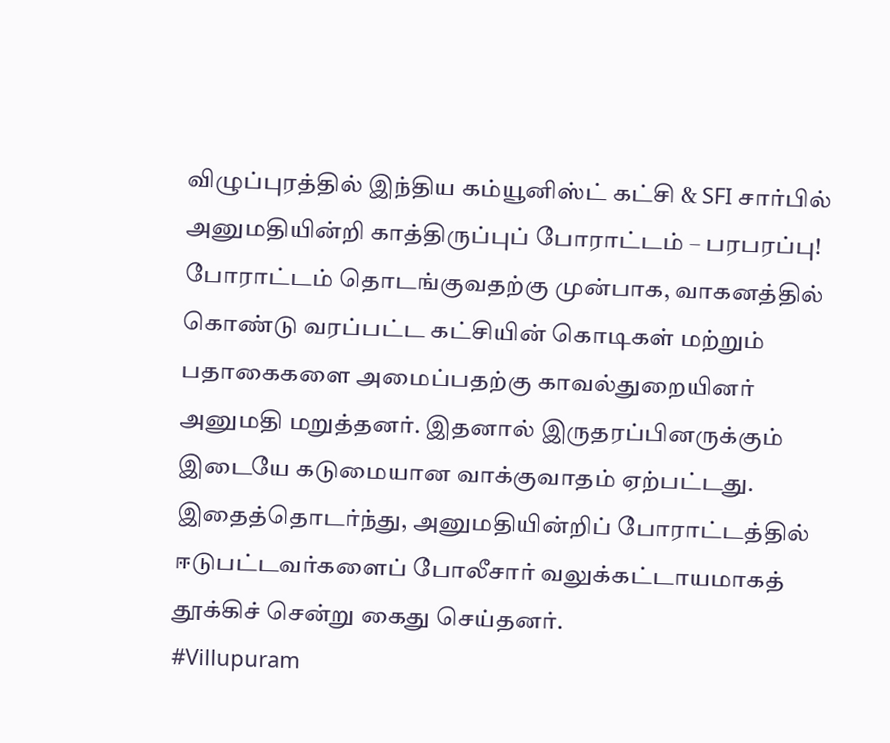விழுப்புரத்தில் இந்திய கம்யூனிஸ்ட் கட்சி & SFI சார்பில் அனுமதியின்றி காத்திருப்புப் போராட்டம் – பரபரப்பு!
போராட்டம் தொடங்குவதற்கு முன்பாக, வாகனத்தில் கொண்டு வரப்பட்ட கட்சியின் கொடிகள் மற்றும் பதாகைகளை அமைப்பதற்கு காவல்துறையினர் அனுமதி மறுத்தனர். இதனால் இருதரப்பினருக்கும் இடையே கடுமையான வாக்குவாதம் ஏற்பட்டது. இதைத்தொடர்ந்து, அனுமதியின்றிப் போராட்டத்தில் ஈடுபட்டவர்களைப் போலீசார் வலுக்கட்டாயமாகத் தூக்கிச் சென்று கைது செய்தனர்.
#Villupuram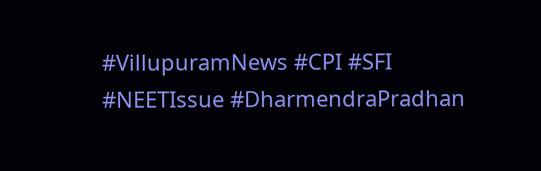#VillupuramNews #CPI #SFI #NEETIssue #DharmendraPradhan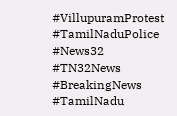#VillupuramProtest #TamilNaduPolice #News32 #TN32News #BreakingNews #TamilNadu